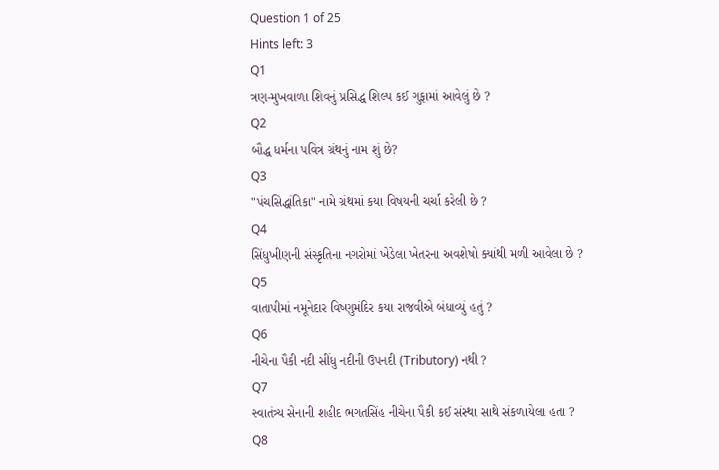Question 1 of 25
Hints left: 3
Q1
ત્રણ-મુખવાળા શિવનું પ્રસિદ્ધ શિલ્પ કઈ ગુફામાં આવેલું છે ?
Q2
બૌદ્ધ ધર્મના પવિત્ર ગ્રંથનું નામ શું છે?
Q3
"પંચસિદ્ધાંતિકા" નામે ગ્રંથમાં કયા વિષયની ચર્ચા કરેલી છે ?
Q4
સિંધુખીણની સંસ્કૃતિના નગરોમાં ખેડેલા ખેતરના અવશેષો ક્યાંથી મળી આવેલા છે ?
Q5
વાતાપીમાં નમૂનેદાર વિષ્ણુમંદિર કયા રાજવીએ બંધાવ્યું હતું ?
Q6
નીચેના પૈકી નદી સીંધુ નદીની ઉપનદી (Tributory) નથી ?
Q7
સ્વાતંત્ર્ય સેનાની શહીદ ભગતસિંહ નીચેના પૈકી કઈ સંસ્થા સાથે સંકળાયેલા હતા ?
Q8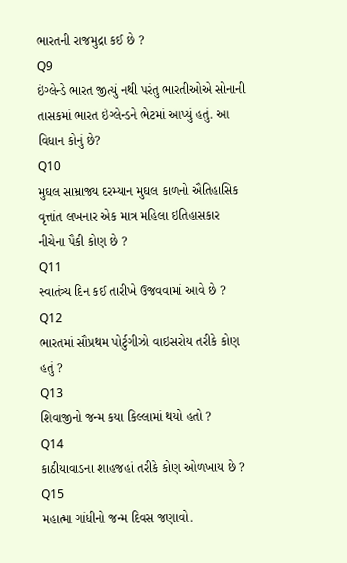ભારતની રાજમુદ્રા કઈ છે ?
Q9
ઇંગ્લેન્ડે ભારત જીત્યું નથી પરંતુ ભારતીઓએ સોનાની તાસકમાં ભારત ઇંગ્લેન્ડને ભેટમાં આપ્યું હતું. આ વિધાન કોનું છે?
Q10
મુઘલ સામ્રાજ્ય દરમ્યાન મુઘલ કાળનો ઐતિહાસિક વૃત્તાંત લખનાર એક માત્ર મહિલા ઇતિહાસકાર નીચેના પૈકી કોણ છે ?
Q11
સ્વાતંત્ર્ય દિન કઈ તારીખે ઉજવવામાં આવે છે ?
Q12
ભારતમાં સૌપ્રથમ પોર્ટુગીઝો વાઇસરોય તરીકે કોણ હતું ?
Q13
શિવાજીનો જન્મ કયા કિલ્લામાં થયો હતો ?
Q14
કાઠીયાવાડના શાહજહાં તરીકે કોણ ઓળખાય છે ?
Q15
મહાત્મા ગાંધીનો જન્મ દિવસ જણાવો.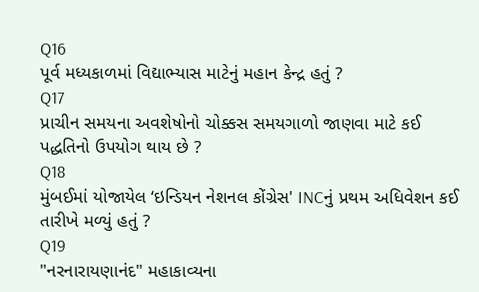Q16
પૂર્વ મધ્યકાળમાં વિદ્યાભ્યાસ માટેનું મહાન કેન્દ્ર હતું ?
Q17
પ્રાચીન સમયના અવશેષોનો ચોક્કસ સમયગાળો જાણવા માટે કઈ પદ્ધતિનો ઉપયોગ થાય છે ?
Q18
મુંબઈમાં યોજાયેલ ‘ઇન્ડિયન નેશનલ કોંગ્રેસ' INCનું પ્રથમ અધિવેશન કઈ તારીખે મળ્યું હતું ?
Q19
"નરનારાયણાનંદ" મહાકાવ્યના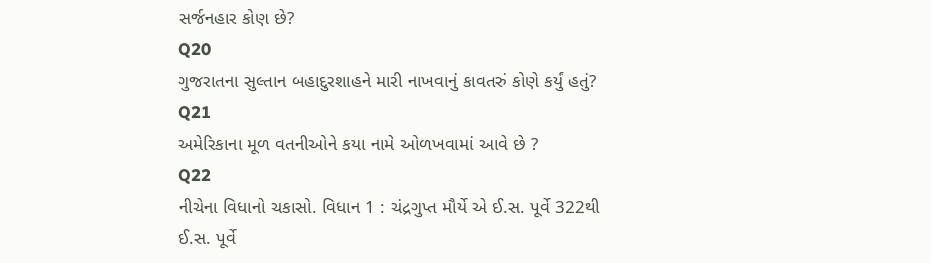સર્જનહાર કોણ છે?
Q20
ગુજરાતના સુલ્તાન બહાદુરશાહને મારી નાખવાનું કાવતરું કોણે કર્યું હતું?
Q21
અમેરિકાના મૂળ વતનીઓને કયા નામે ઓળખવામાં આવે છે ?
Q22
નીચેના વિધાનો ચકાસો. વિધાન 1 : ચંદ્રગુપ્ત મૌર્યે એ ઈ.સ. પૂર્વે 322થી ઈ.સ. પૂર્વે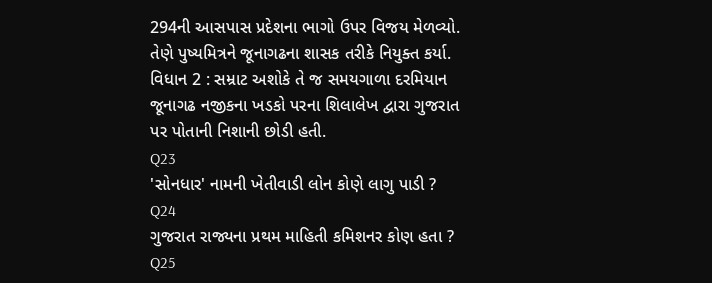294ની આસપાસ પ્રદેશના ભાગો ઉપર વિજય મેળવ્યો. તેણે પુષ્યમિત્રને જૂનાગઢના શાસક તરીકે નિયુક્ત કર્યા. વિધાન 2 : સમ્રાટ અશોકે તે જ સમયગાળા દરમિયાન જૂનાગઢ નજીકના ખડકો પરના શિલાલેખ દ્વારા ગુજરાત પર પોતાની નિશાની છોડી હતી.
Q23
'સોનધાર' નામની ખેતીવાડી લોન કોણે લાગુ પાડી ?
Q24
ગુજરાત રાજ્યના પ્રથમ માહિતી કમિશનર કોણ હતા ?
Q25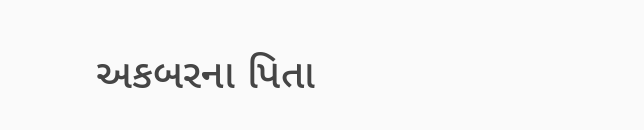અકબરના પિતા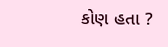કોણ હતા ?